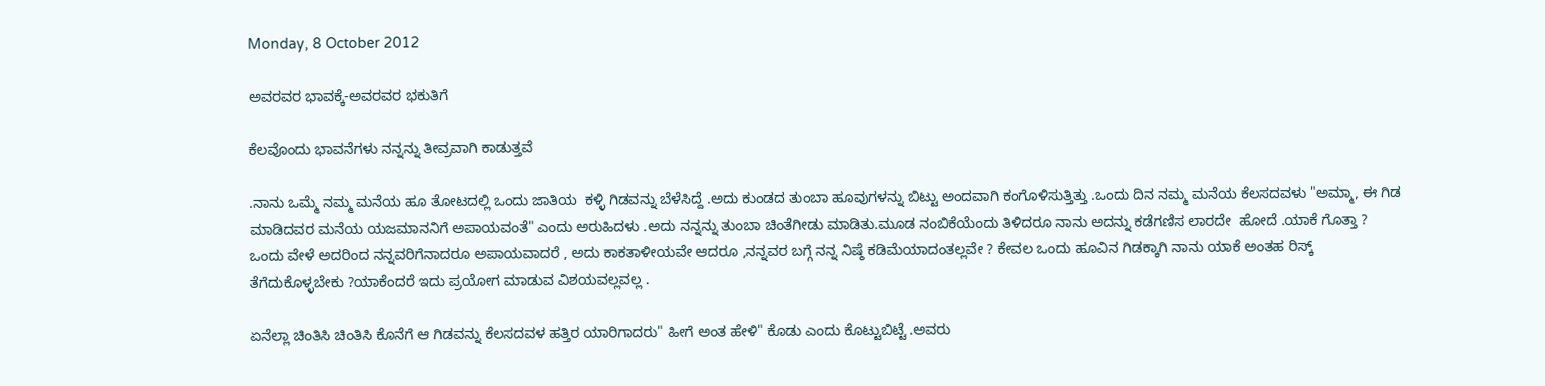Monday, 8 October 2012

ಅವರವರ ಭಾವಕ್ಕೆ-ಅವರವರ ಭಕುತಿಗೆ

ಕೆಲವೊಂದು ಭಾವನೆಗಳು ನನ್ನನ್ನು ತೀವ್ರವಾಗಿ ಕಾಡುತ್ತವೆ

.ನಾನು ಒಮ್ಮೆ ನಮ್ಮ ಮನೆಯ ಹೂ ತೋಟದಲ್ಲಿ ಒಂದು ಜಾತಿಯ  ಕಳ್ಳಿ ಗಿಡವನ್ನು ಬೆಳೆಸಿದ್ದೆ .ಅದು ಕುಂಡದ ತುಂಬಾ ಹೂವುಗಳನ್ನು ಬಿಟ್ಟು ಅಂದವಾಗಿ ಕಂಗೊಳಿಸುತ್ತಿತ್ತು .ಒಂದು ದಿನ ನಮ್ಮ ಮನೆಯ ಕೆಲಸದವಳು "ಅಮ್ಮಾ, ಈ ಗಿಡ ಮಾಡಿದವರ ಮನೆಯ ಯಜಮಾನನಿಗೆ ಅಪಾಯವಂತೆ" ಎಂದು ಅರುಹಿದಳು .ಅದು ನನ್ನನ್ನು ತುಂಬಾ ಚಿಂತೆಗೀಡು ಮಾಡಿತು.ಮೂಡ ನಂಬಿಕೆಯೆಂದು ತಿಳಿದರೂ ನಾನು ಅದನ್ನು ಕಡೆಗಣಿಸ ಲಾರದೇ  ಹೋದೆ .ಯಾಕೆ ಗೊತ್ತಾ ? ಒಂದು ವೇಳೆ ಅದರಿಂದ ನನ್ನವರಿಗೆನಾದರೂ ಅಪಾಯವಾದರೆ , ಅದು ಕಾಕತಾಳೀಯವೇ ಆದರೂ ,ನನ್ನವರ ಬಗ್ಗೆ ನನ್ನ ನಿಷ್ಠೆ ಕಡಿಮೆಯಾದಂತಲ್ಲವೇ ? ಕೇವಲ ಒಂದು ಹೂವಿನ ಗಿಡಕ್ಕಾಗಿ ನಾನು ಯಾಕೆ ಅಂತಹ ರಿಸ್ಕ್ ತೆಗೆದುಕೊಳ್ಳಬೇಕು ?ಯಾಕೆಂದರೆ ಇದು ಪ್ರಯೋಗ ಮಾಡುವ ವಿಶಯವಲ್ಲವಲ್ಲ .

ಏನೆಲ್ಲಾ ಚಿಂತಿಸಿ ಚಿಂತಿಸಿ ಕೊನೆಗೆ ಆ ಗಿಡವನ್ನು ಕೆಲಸದವಳ ಹತ್ತಿರ ಯಾರಿಗಾದರು" ಹೀಗೆ ಅಂತ ಹೇಳಿ" ಕೊಡು ಎಂದು ಕೊಟ್ಟುಬಿಟ್ಟೆ .ಅವರು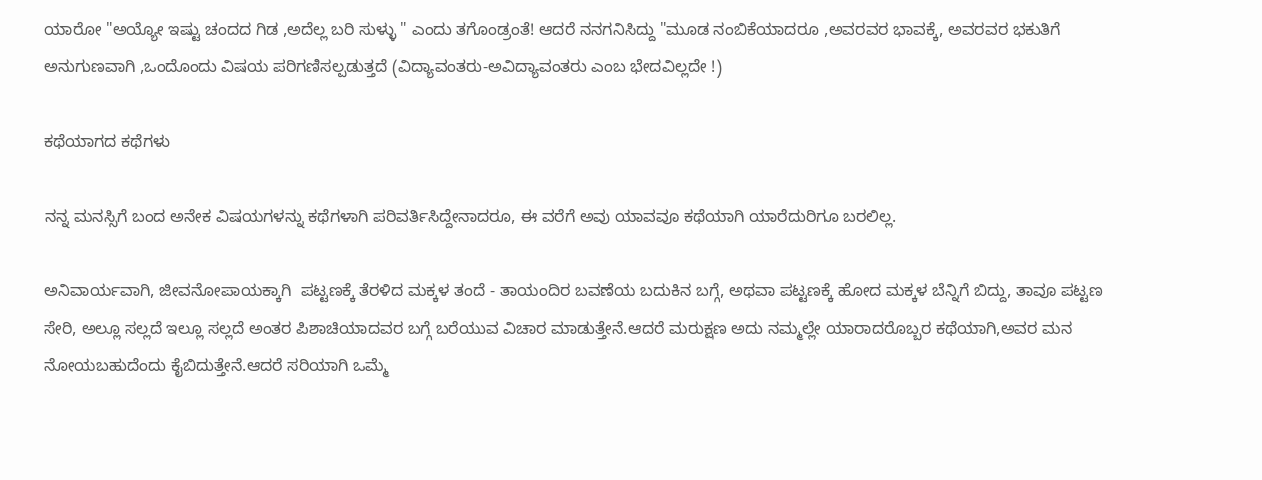ಯಾರೋ "ಅಯ್ಯೋ ಇಷ್ಟು ಚಂದದ ಗಿಡ ,ಅದೆಲ್ಲ ಬರಿ ಸುಳ್ಳು " ಎಂದು ತಗೊಂಡ್ರಂತೆ! ಆದರೆ ನನಗನಿಸಿದ್ದು "ಮೂಡ ನಂಬಿಕೆಯಾದರೂ ,ಅವರವರ ಭಾವಕ್ಕೆ, ಅವರವರ ಭಕುತಿಗೆ ಅನುಗುಣವಾಗಿ ,ಒಂದೊಂದು ವಿಷಯ ಪರಿಗಣಿಸಲ್ಪಡುತ್ತದೆ (ವಿದ್ಯಾವಂತರು-ಅವಿದ್ಯಾವಂತರು ಎಂಬ ಭೇದವಿಲ್ಲದೇ !)

ಕಥೆಯಾಗದ ಕಥೆಗಳು

ನನ್ನ ಮನಸ್ಸಿಗೆ ಬಂದ ಅನೇಕ ವಿಷಯಗಳನ್ನು ಕಥೆಗಳಾಗಿ ಪರಿವರ್ತಿಸಿದ್ದೇನಾದರೂ, ಈ ವರೆಗೆ ಅವು ಯಾವವೂ ಕಥೆಯಾಗಿ ಯಾರೆದುರಿಗೂ ಬರಲಿಲ್ಲ.

ಅನಿವಾರ್ಯವಾಗಿ, ಜೀವನೋಪಾಯಕ್ಕಾಗಿ  ಪಟ್ಟಣಕ್ಕೆ ತೆರಳಿದ ಮಕ್ಕಳ ತಂದೆ - ತಾಯಂದಿರ ಬವಣೆಯ ಬದುಕಿನ ಬಗ್ಗೆ, ಅಥವಾ ಪಟ್ಟಣಕ್ಕೆ ಹೋದ ಮಕ್ಕಳ ಬೆನ್ನಿಗೆ ಬಿದ್ದು, ತಾವೂ ಪಟ್ಟಣ ಸೇರಿ, ಅಲ್ಲೂ ಸಲ್ಲದೆ ಇಲ್ಲೂ ಸಲ್ಲದೆ ಅಂತರ ಪಿಶಾಚಿಯಾದವರ ಬಗ್ಗೆ ಬರೆಯುವ ವಿಚಾರ ಮಾಡುತ್ತೇನೆ.ಆದರೆ ಮರುಕ್ಷಣ ಅದು ನಮ್ಮಲ್ಲೇ ಯಾರಾದರೊಬ್ಬರ ಕಥೆಯಾಗಿ,ಅವರ ಮನ ನೋಯಬಹುದೆಂದು ಕೈಬಿದುತ್ತೇನೆ.ಆದರೆ ಸರಿಯಾಗಿ ಒಮ್ಮೆ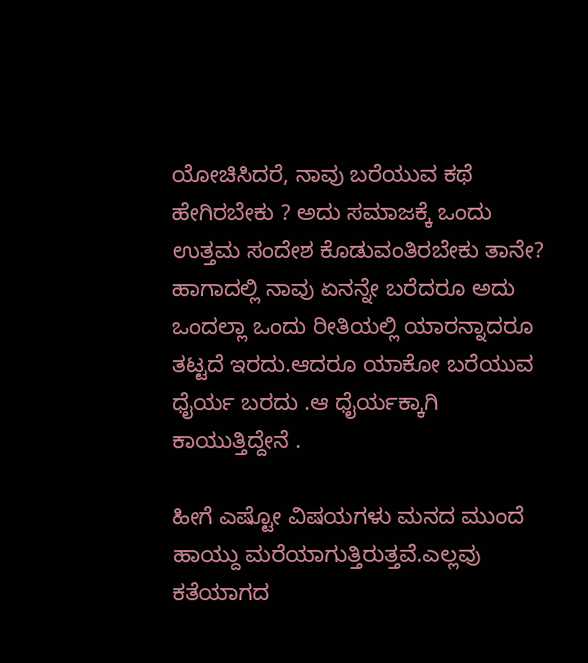ಯೋಚಿಸಿದರೆ, ನಾವು ಬರೆಯುವ ಕಥೆ ಹೇಗಿರಬೇಕು ? ಅದು ಸಮಾಜಕ್ಕೆ ಒಂದು ಉತ್ತಮ ಸಂದೇಶ ಕೊಡುವಂತಿರಬೇಕು ತಾನೇ? ಹಾಗಾದಲ್ಲಿ ನಾವು ಏನನ್ನೇ ಬರೆದರೂ ಅದು ಒಂದಲ್ಲಾ ಒಂದು ರೀತಿಯಲ್ಲಿ ಯಾರನ್ನಾದರೂ ತಟ್ಟದೆ ಇರದು.ಆದರೂ ಯಾಕೋ ಬರೆಯುವ ಧೈರ್ಯ ಬರದು .ಆ ಧೈರ್ಯಕ್ಕಾಗಿ ಕಾಯುತ್ತಿದ್ದೇನೆ .

ಹೀಗೆ ಎಷ್ಟೋ ವಿಷಯಗಳು ಮನದ ಮುಂದೆ ಹಾಯ್ದು ಮರೆಯಾಗುತ್ತಿರುತ್ತವೆ.ಎಲ್ಲವು ಕತೆಯಾಗದ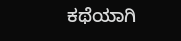ಕಥೆಯಾಗಿ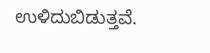ಉಳಿದುಬಿಡುತ್ತವೆ.